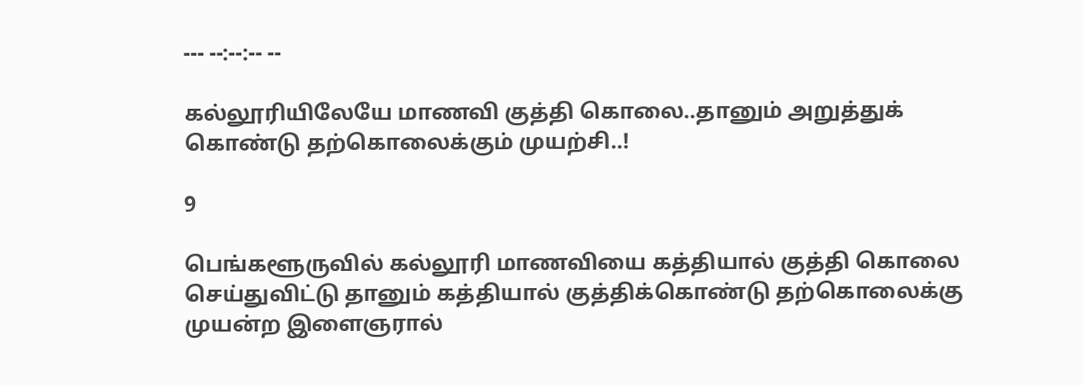--- --:--:-- --

கல்லூரியிலேயே மாணவி குத்தி கொலை..தானும் அறுத்துக் கொண்டு தற்கொலைக்கும் முயற்சி..!

9

பெங்களூருவில் கல்லூரி மாணவியை கத்தியால் குத்தி கொலை செய்துவிட்டு தானும் கத்தியால் குத்திக்கொண்டு தற்கொலைக்கு முயன்ற இளைஞரால்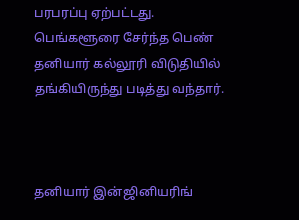பரபரப்பு ஏற்பட்டது. பெங்களூரை சேர்ந்த பெண் தனியார் கல்லூரி விடுதியில் தங்கியிருந்து படித்து வந்தார்.



தனியார் இன்ஜினியரிங்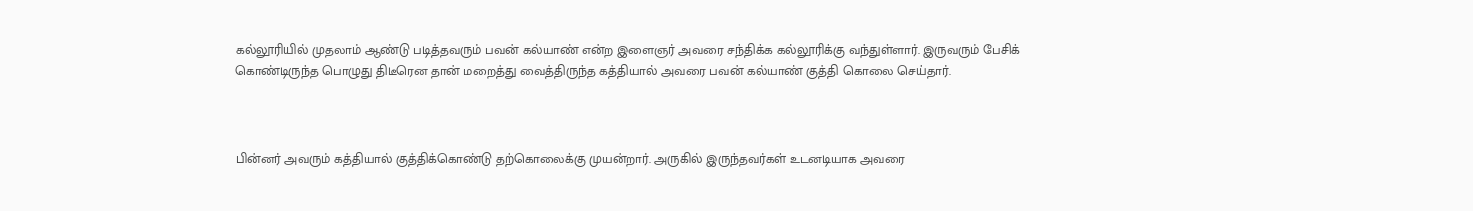கல்லூரியில் முதலாம் ஆண்டு படித்தவரும் பவன் கல்யாண் என்ற இளைஞர் அவரை சந்திக்க கல்லூரிக்கு வந்துள்ளார். இருவரும் பேசிக் கொண்டிருந்த பொழுது திடீரென தான் மறைத்து வைத்திருந்த கத்தியால் அவரை பவன் கல்யாண் குத்தி கொலை செய்தார்.



பின்னர் அவரும் கத்தியால் குத்திக்கொண்டு தற்கொலைக்கு முயன்றார். அருகில் இருந்தவர்கள் உடனடியாக அவரை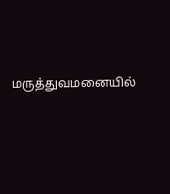மருத்துவமனையில்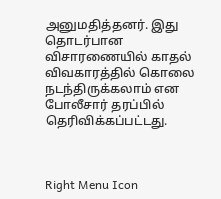அனுமதித்தனர். இது தொடர்பான விசாரணையில் காதல் விவகாரத்தில் கொலை நடந்திருக்கலாம் என போலீசார் தரப்பில் தெரிவிக்கப்பட்டது.



Right Menu Icon